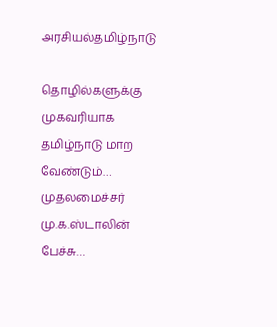அரசியல்தமிழ்நாடு

தொழில்களுக்கு முகவரியாக தமிழ்நாடு மாற வேண்டும்… முதலமைச்சர் மு.க.ஸ்டாலின் பேச்சு…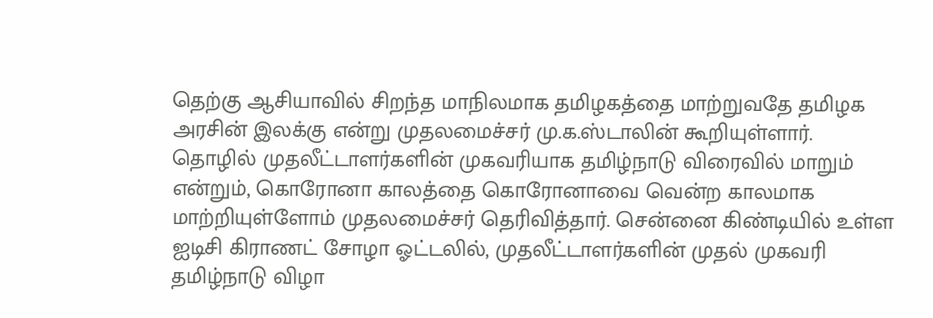தெற்கு ஆசியாவில் சிறந்த மாநிலமாக தமிழகத்தை மாற்றுவதே தமிழக அரசின் இலக்கு என்று முதலமைச்சர் மு.க.ஸ்டாலின் கூறியுள்ளார். தொழில் முதலீட்டாளர்களின் முகவரியாக தமிழ்நாடு விரைவில் மாறும் என்றும், கொரோனா காலத்தை கொரோனாவை வென்ற காலமாக மாற்றியுள்ளோம் முதலமைச்சர் தெரிவித்தார். சென்னை கிண்டியில் உள்ள ஐடிசி கிராணட் சோழா ஓட்டலில், முதலீட்டாளர்களின் முதல் முகவரி தமிழ்நாடு விழா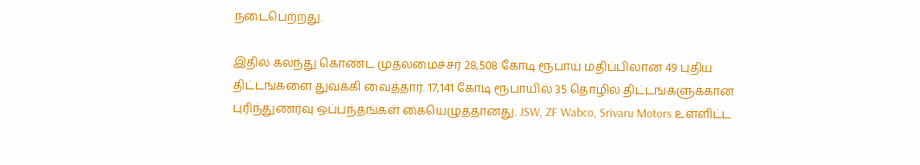நடைபெற்றது.

இதில் கலந்து கொண்ட முதலமைச்சர் 28,508 கோடி ரூபாய் மதிப்பிலான 49 புதிய திட்டங்களை துவக்கி வைத்தார். 17,141 கோடி ரூபாயில் 35 தொழில் திட்டங்களுக்கான புரிந்துணர்வு ஒப்பந்தங்கள் கையெழுத்தானது. JSW, ZF Wabco, Srivaru Motors உள்ளிட்ட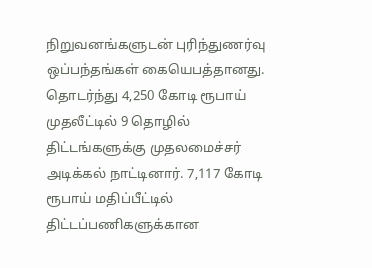நிறுவனங்களுடன் புரிந்துணர்வு ஒப்பந்தங்கள் கையெபத்தானது. தொடர்ந்து 4,250 கோடி ரூபாய் முதலீட்டில் 9 தொழில் திட்டங்களுக்கு முதலமைச்சர் அடிக்கல் நாட்டினார். 7,117 கோடி ரூபாய் மதிப்பீட்டில் திட்டப்பணிகளுக்கான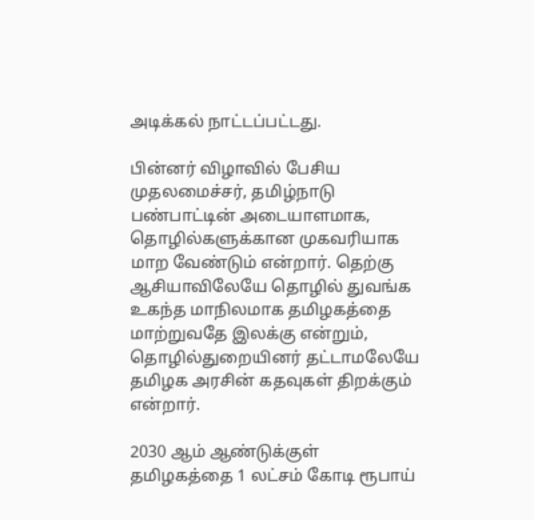அடிக்கல் நாட்டப்பட்டது.

பின்னர் விழாவில் பேசிய முதலமைச்சர், தமிழ்நாடு பண்பாட்டின் அடையாளமாக, தொழில்களுக்கான முகவரியாக மாற வேண்டும் என்றார். தெற்கு ஆசியாவிலேயே தொழில் துவங்க உகந்த மாநிலமாக தமிழகத்தை மாற்றுவதே இலக்கு என்றும், தொழில்துறையினர் தட்டாமலேயே தமிழக அரசின் கதவுகள் திறக்கும் என்றார்.

2030 ஆம் ஆண்டுக்குள் தமிழகத்தை 1 லட்சம் கோடி ரூபாய்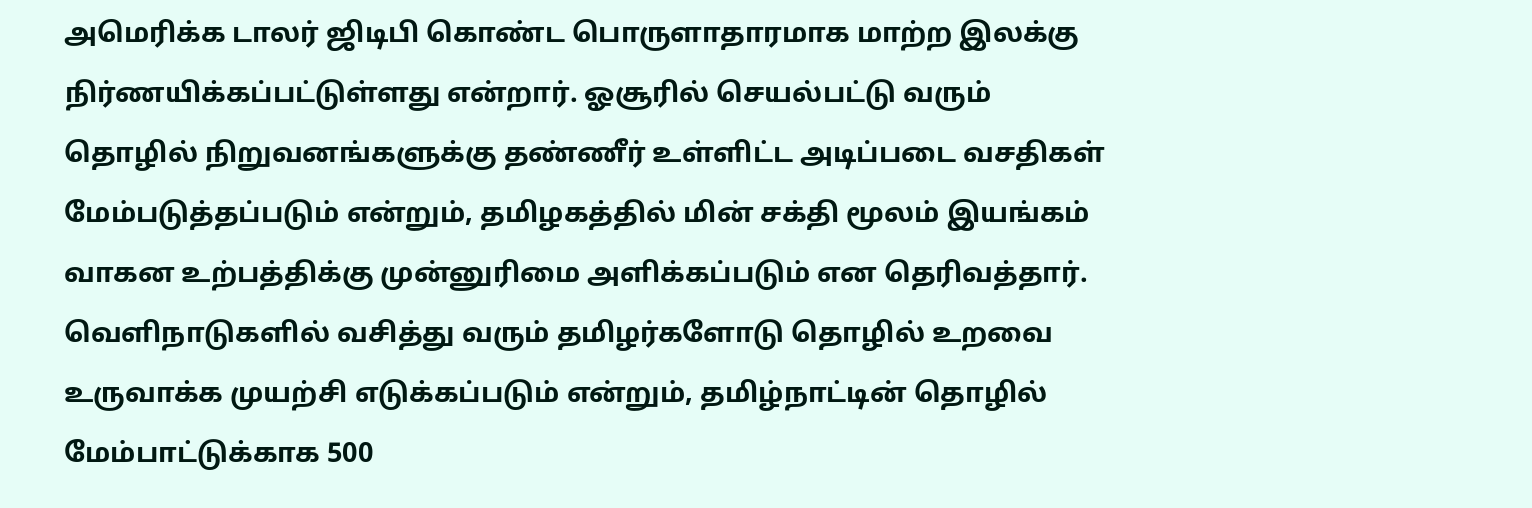அமெரிக்க டாலர் ஜிடிபி கொண்ட பொருளாதாரமாக மாற்ற இலக்கு நிர்ணயிக்கப்பட்டுள்ளது என்றார். ஓசூரில் செயல்பட்டு வரும் தொழில் நிறுவனங்களுக்கு தண்ணீர் உள்ளிட்ட அடிப்படை வசதிகள் மேம்படுத்தப்படும் என்றும், தமிழகத்தில் மின் சக்தி மூலம் இயங்கம் வாகன உற்பத்திக்கு முன்னுரிமை அளிக்கப்படும் என தெரிவத்தார். வெளிநாடுகளில் வசித்து வரும் தமிழர்களோடு தொழில் உறவை உருவாக்க முயற்சி எடுக்கப்படும் என்றும், தமிழ்நாட்டின் தொழில் மேம்பாட்டுக்காக 500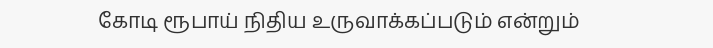கோடி ரூபாய் நிதிய உருவாக்கப்படும் என்றும்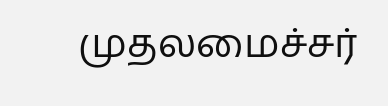முதலமைச்சர்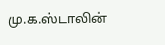மு.க.ஸ்டாலின்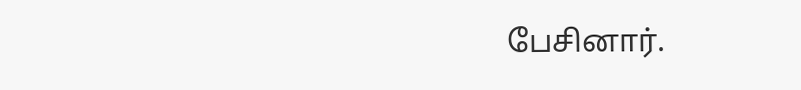பேசினார்.